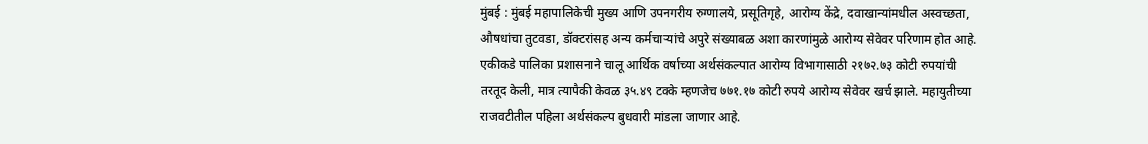मुंबई : मुंबई महापालिकेची मुख्य आणि उपनगरीय रुग्णालये, प्रसूतिगृहे, आरोग्य केंद्रे, दवाखान्यांमधील अस्वच्छता, औषधांचा तुटवडा, डॉक्टरांसह अन्य कर्मचार्‍यांचे अपुरे संख्याबळ अशा कारणांमुळे आरोग्य सेवेवर परिणाम होत आहे. एकीकडे पालिका प्रशासनाने चालू आर्थिक वर्षाच्या अर्थसंकल्पात आरोग्य विभागासाठी २१७२.७३ कोटी रुपयांची तरतूद केली, मात्र त्यापैकी केवळ ३५.४९ टक्के म्हणजेच ७७१.१७ कोटी रुपये आरोग्य सेवेवर खर्च झाले. महायुतीच्या राजवटीतील पहिला अर्थसंकल्प बुधवारी मांडला जाणार आहे.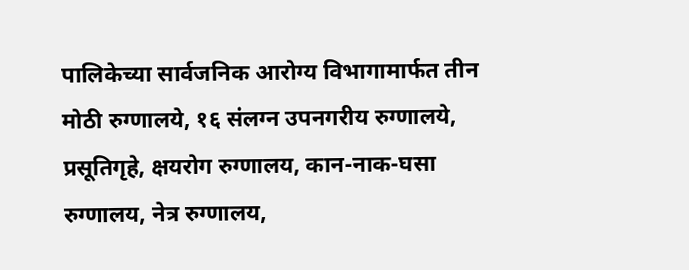पालिकेच्या सार्वजनिक आरोग्य विभागामार्फत तीन मोठी रुग्णालये, १६ संलग्न उपनगरीय रुग्णालये, प्रसूतिगृहे, क्षयरोग रुग्णालय, कान-नाक-घसा रुग्णालय, नेत्र रुग्णालय,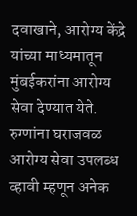दवाखाने, आरोग्य केंद्रे यांच्या माध्यमातून मुंबईकरांना आरोग्य सेवा देण्यात येते. रुग्णांना घराजवळ आरोग्य सेवा उपलब्ध व्हावी म्हणून अनेक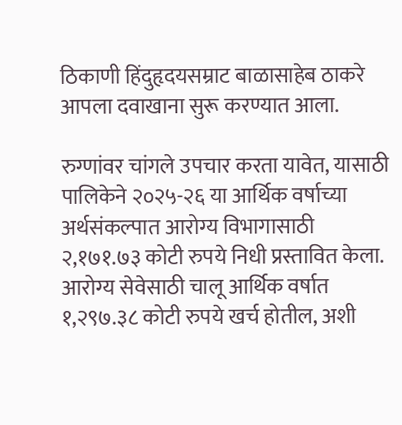ठिकाणी हिंदुहृदयसम्राट बाळासाहेब ठाकरे आपला दवाखाना सुरू करण्यात आला.

रुग्णांवर चांगले उपचार करता यावेत, यासाठी पालिकेने २०२५-२६ या आर्थिक वर्षाच्या अर्थसंकल्पात आरोग्य विभागासाठी २,१७१.७३ कोटी रुपये निधी प्रस्तावित केला. आरोग्य सेवेसाठी चालू आर्थिक वर्षात १,२९७.३८ कोटी रुपये खर्च होतील, अशी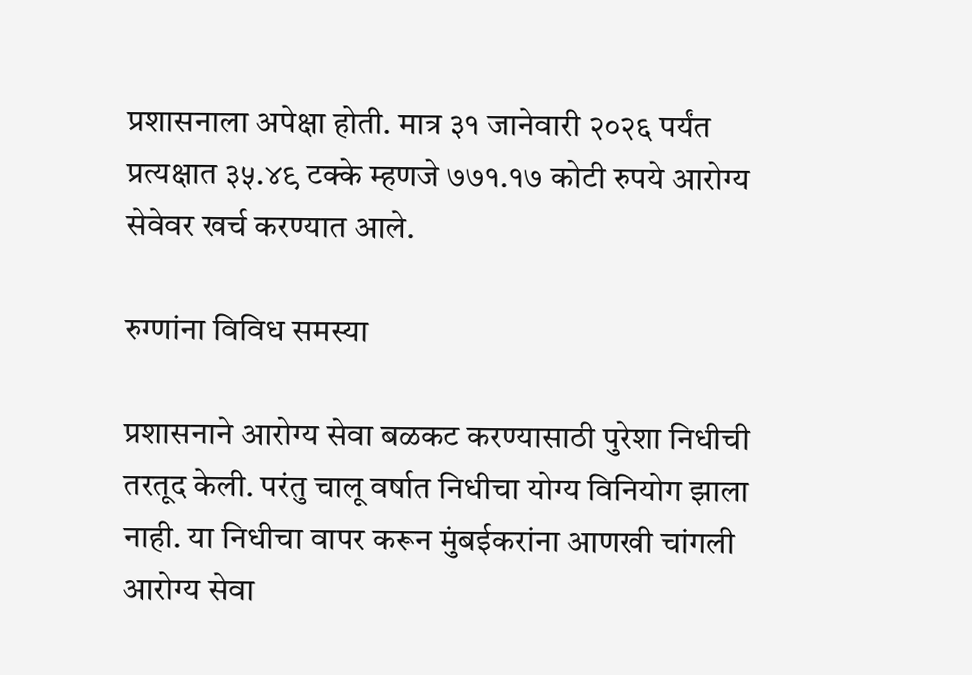प्रशासनाला अपेक्षा होती. मात्र ३१ जानेवारी २०२६ पर्यंत प्रत्यक्षात ३५.४९ टक्के म्हणजे ७७१.१७ कोटी रुपये आरोग्य सेवेवर खर्च करण्यात आले.

रुग्णांना विविध समस्या

प्रशासनाने आरोग्य सेवा बळकट करण्यासाठी पुरेशा निधीची तरतूद केली. परंतु चालू वर्षात निधीचा योग्य विनियोग झाला नाही. या निधीचा वापर करून मुंबईकरांना आणखी चांगली आरोग्य सेवा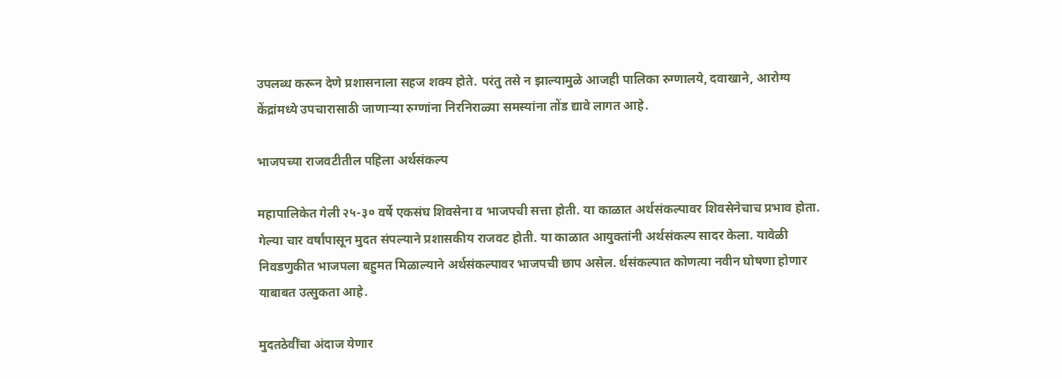उपलब्ध करून देणे प्रशासनाला सहज शक्य होते. परंतु तसे न झाल्यामुळे आजही पालिका रुग्णालये, दवाखाने, आरोग्य केंद्रांमध्ये उपचारासाठी जाणार्‍या रुग्णांना निरनिराळ्या समस्यांना तोंड द्यावे लागत आहे.

भाजपच्या राजवटीतील पहिला अर्थसंकल्प

महापालिकेत गेली २५-३० वर्षे एकसंघ शिवसेना व भाजपची सत्ता होती. या काळात अर्थसंकल्पावर शिवसेनेचाच प्रभाव होता. गेल्या चार वर्षांपासून मुदत संपल्याने प्रशासकीय राजवट होती. या काळात आयुक्तांनी अर्थसंकल्प सादर केला. यावेळी निवडणुकीत भाजपला बहुमत मिळाल्याने अर्थसंकल्पावर भाजपची छाप असेल. र्थसंकल्पात कोणत्या नवीन घोषणा होणार याबाबत उत्सुकता आहे.

मुदतठेवींचा अंदाज येणार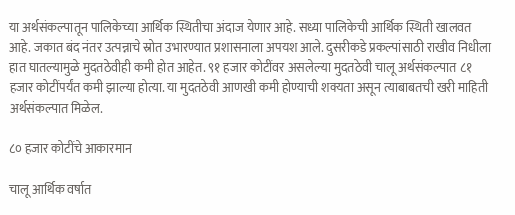या अर्थसंकल्पातून पालिकेच्या आर्थिक स्थितीचा अंदाज येणार आहे. सध्या पालिकेची आर्थिक स्थिती खालवत आहे. जकात बंद नंतर उत्पन्नाचे स्रोत उभारण्यात प्रशासनाला अपयश आले. दुसरीकडे प्रकल्पांसाठी राखीव निधीला हात घातल्यामुळे मुदतठेवीही कमी होत आहेत. ९१ हजार कोटींवर असलेल्या मुदतठेवी चालू अर्थसंकल्पात ८१ हजार कोटींपर्यंत कमी झाल्या होत्या. या मुदतठेवी आणखी कमी होण्याची शक्यता असून त्याबाबतची खरी माहिती अर्थसंकल्पात मिळेल.

८० हजार कोटींचे आकारमान

चालू आर्थिक वर्षात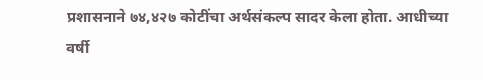प्रशासनाने ७४,४२७ कोटींचा अर्थसंकल्प सादर केला होता. आधीच्या वर्षी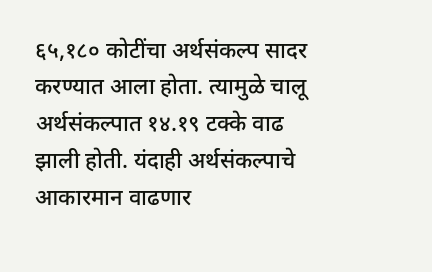६५,१८० कोटींचा अर्थसंकल्प सादर करण्यात आला होता. त्यामुळे चालू अर्थसंकल्पात १४.१९ टक्के वाढ झाली होती. यंदाही अर्थसंकल्पाचे आकारमान वाढणार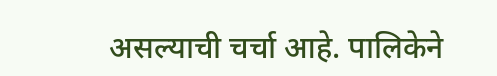असल्याची चर्चा आहे. पालिकेने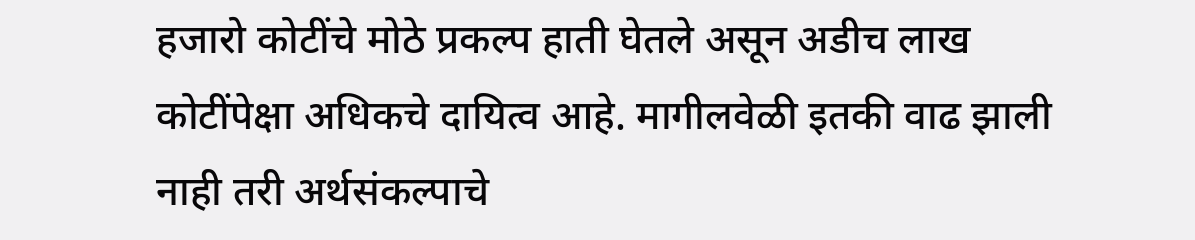हजारो कोटींचे मोठे प्रकल्प हाती घेतले असून अडीच लाख कोटींपेक्षा अधिकचे दायित्व आहे. मागीलवेळी इतकी वाढ झाली नाही तरी अर्थसंकल्पाचे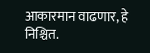आकारमान वाढणार, हे निश्चित.